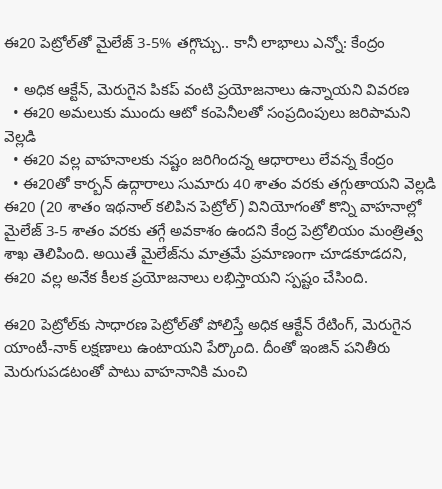ఈ20 పెట్రోల్‌తో మైలేజ్‌ 3-5% తగ్గొచ్చు.. కానీ లాభాలు ఎన్నో: కేంద్రం

  • అధిక ఆక్టేన్‌, మెరుగైన పికప్‌ వంటి ప్రయోజనాలు ఉన్నాయని వివరణ
  • ఈ20 అమలుకు ముందు ఆటో కంపెనీలతో సంప్రదింపులు జరిపామని వెల్లడి
  • ఈ20 వల్ల వాహనాలకు నష్టం జరిగిందన్న ఆధారాలు లేవన్న కేంద్రం
  • ఈ20తో కార్బన్‌ ఉద్గారాలు సుమారు 40 శాతం వరకు తగ్గుతాయని వెల్లడి
ఈ20 (20 శాతం ఇథనాల్‌ కలిపిన పెట్రోల్‌) వినియోగంతో కొన్ని వాహనాల్లో మైలేజ్‌ 3-5 శాతం వరకు తగ్గే అవకాశం ఉందని కేంద్ర పెట్రోలియం మంత్రిత్వ శాఖ తెలిపింది. అయితే మైలేజ్‌ను మాత్రమే ప్రమాణంగా చూడకూడదని, ఈ20 వల్ల అనేక కీలక ప్రయోజనాలు లభిస్తాయని స్పష్టం చేసింది.

ఈ20 పెట్రోల్‌కు సాధారణ పెట్రోల్‌తో పోలిస్తే అధిక ఆక్టేన్‌ రేటింగ్‌, మెరుగైన యాంటీ-నాక్‌ లక్షణాలు ఉంటాయని పేర్కొంది. దీంతో ఇంజిన్‌ పనితీరు మెరుగుపడటంతో పాటు వాహనానికి మంచి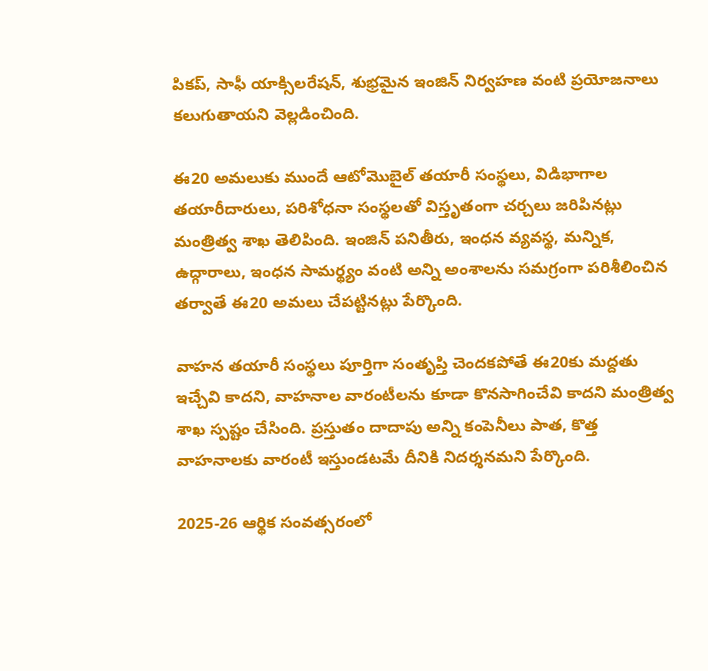పికప్‌, సాఫీ యాక్సిలరేషన్‌, శుభ్రమైన ఇంజిన్‌ నిర్వహణ వంటి ప్రయోజనాలు కలుగుతాయని వెల్లడించింది.

ఈ20 అమలుకు ముందే ఆటోమొబైల్‌ తయారీ సంస్థలు, విడిభాగాల తయారీదారులు, పరిశోధనా సంస్థలతో విస్తృతంగా చర్చలు జరిపినట్లు మంత్రిత్వ శాఖ తెలిపింది. ఇంజిన్‌ పనితీరు, ఇంధన వ్యవస్థ, మన్నిక, ఉద్గారాలు, ఇంధన సామర్థ్యం వంటి అన్ని అంశాలను సమగ్రంగా పరిశీలించిన తర్వాతే ఈ20 అమలు చేపట్టినట్లు పేర్కొంది.

వాహన తయారీ సంస్థలు పూర్తిగా సంతృప్తి చెందకపోతే ఈ20కు మద్దతు ఇచ్చేవి కాదని, వాహనాల వారంటీలను కూడా కొనసాగించేవి కాదని మంత్రిత్వ శాఖ స్పష్టం చేసింది. ప్రస్తుతం దాదాపు అన్ని కంపెనీలు పాత, కొత్త వాహనాలకు వారంటీ ఇస్తుండటమే దీనికి నిదర్శనమని పేర్కొంది.

2025-26 ఆర్థిక సంవత్సరంలో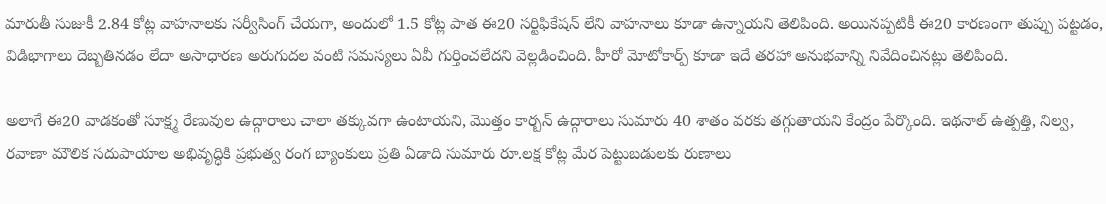మారుతీ సుజుకీ 2.84 కోట్ల వాహనాలకు సర్వీసింగ్‌ చేయగా, అందులో 1.5 కోట్ల పాత ఈ20 సర్టిఫికేషన్‌ లేని వాహనాలు కూడా ఉన్నాయని తెలిపింది. అయినప్పటికీ ఈ20 కారణంగా తుప్పు పట్టడం, విడిభాగాలు దెబ్బతినడం లేదా అసాధారణ అరుగుదల వంటి సమస్యలు ఏవీ గుర్తించలేదని వెల్లడించింది. హీరో మోటోకార్ప్‌ కూడా ఇదే తరహా అనుభవాన్ని నివేదించినట్లు తెలిపింది.

అలాగే ఈ20 వాడకంతో సూక్ష్మ రేణువుల ఉద్గారాలు చాలా తక్కువగా ఉంటాయని, మొత్తం కార్బన్‌ ఉద్గారాలు సుమారు 40 శాతం వరకు తగ్గుతాయని కేంద్రం పేర్కొంది. ఇథనాల్‌ ఉత్పత్తి, నిల్వ, రవాణా మౌలిక సదుపాయాల అభివృద్ధికి ప్రభుత్వ రంగ బ్యాంకులు ప్రతి ఏడాది సుమారు రూ.లక్ష కోట్ల మేర పెట్టుబడులకు రుణాలు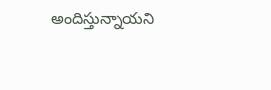అందిస్తున్నాయని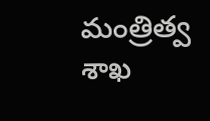మంత్రిత్వ శాఖ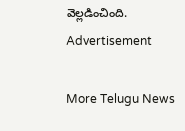వెల్లడించింది.
Advertisement

More Telugu News